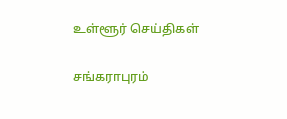உள்ளூர் செய்திகள்

சங்கராபுரம்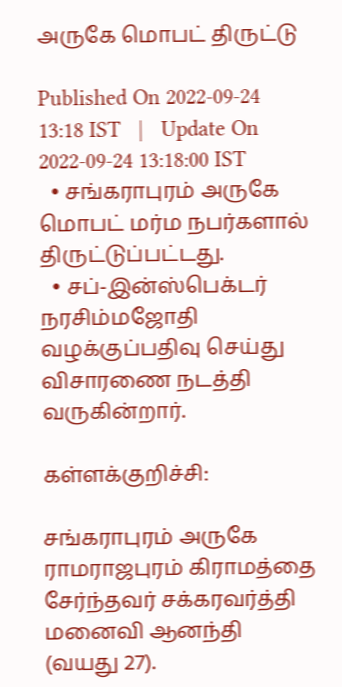அருகே மொபட் திருட்டு

Published On 2022-09-24 13:18 IST   |   Update On 2022-09-24 13:18:00 IST
  • சங்கராபுரம் அருகே மொபட் மர்ம நபர்களால் திருட்டுப்பட்டது.
  • சப்-இன்ஸ்பெக்டர் நரசிம்மஜோதி வழக்குப்பதிவு செய்து விசாரணை நடத்தி வருகின்றார்.

கள்ளக்குறிச்சி:

சங்கராபுரம் அருகே ராமராஜபுரம் கிராமத்தை சேர்ந்தவர் சக்கரவர்த்தி மனைவி ஆனந்தி (வயது 27).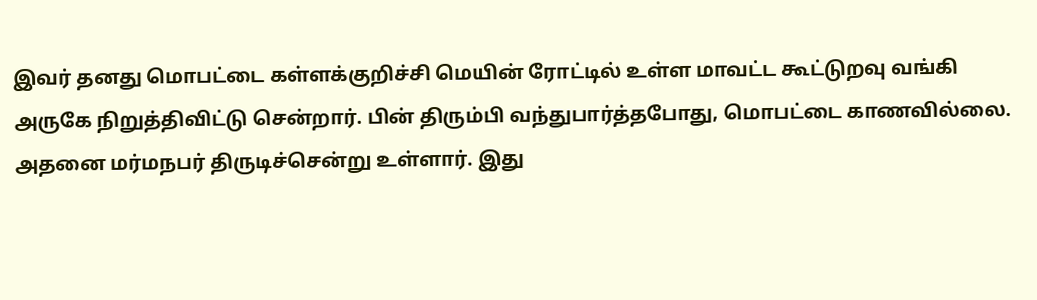இவர் தனது மொபட்டை கள்ளக்குறிச்சி மெயின் ரோட்டில் உள்ள மாவட்ட கூட்டுறவு வங்கி அருகே நிறுத்திவிட்டு சென்றார். பின் திரும்பி வந்துபார்த்தபோது, மொபட்டை காணவில்லை. அதனை மர்மநபர் திருடிச்சென்று உள்ளார். இது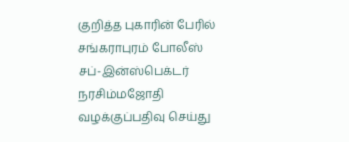குறித்த புகாரின் பேரில் சங்கராபுரம் போலீஸ் சப்-இன்ஸ்பெக்டர் நரசிம்மஜோதி வழக்குப்பதிவு செய்து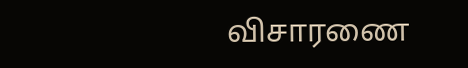விசாரணை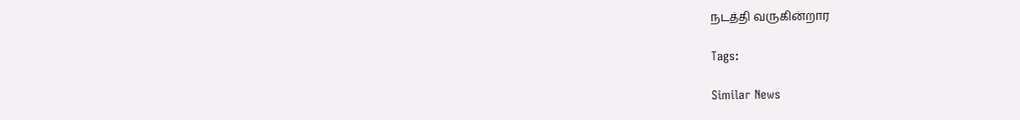நடத்தி வருகின்றார

Tags:

Similar News